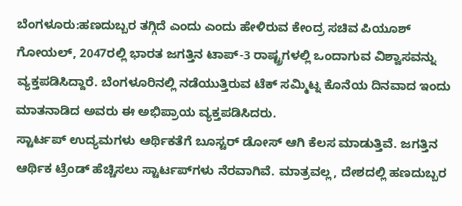ಬೆಂಗಳೂರು:ಹಣದುಬ್ಬರ ತಗ್ಗಿದೆ ಎಂದು ಎಂದು ಹೇಳಿರುವ ಕೇಂದ್ರ ಸಚಿವ ಪಿಯೂಶ್ ಗೋಯಲ್, 2047ರಲ್ಲಿ ಭಾರತ ಜಗತ್ತಿನ ಟಾಪ್-3 ರಾಷ್ಟ್ರಗಳಲ್ಲಿ ಒಂದಾಗುವ ವಿಶ್ವಾಸವನ್ನು ವ್ಯಕ್ತಪಡಿಸಿದ್ದಾರೆ. ಬೆಂಗಳೂರಿನಲ್ಲಿ ನಡೆಯುತ್ತಿರುವ ಟೆಕ್ ಸಮ್ಮಿಟ್ನ ಕೊನೆಯ ದಿನವಾದ ಇಂದು ಮಾತನಾಡಿದ ಅವರು ಈ ಅಭಿಪ್ರಾಯ ವ್ಯಕ್ತಪಡಿಸಿದರು.
ಸ್ಟಾರ್ಟಪ್ ಉದ್ಯಮಗಳು ಆರ್ಥಿಕತೆಗೆ ಬೂಸ್ಟರ್ ಡೋಸ್ ಆಗಿ ಕೆಲಸ ಮಾಡುತ್ತಿವೆ. ಜಗತ್ತಿನ ಆರ್ಥಿಕ‌ ಟ್ರೆಂಡ್ ಹೆಚ್ಚಿಸಲು ಸ್ಟಾರ್ಟಪ್‌ಗಳು ನೆರವಾಗಿವೆ. ಮಾತ್ರವಲ್ಲ, ದೇಶದಲ್ಲಿ ಹಣದುಬ್ಬರ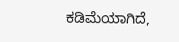ಕಡಿಮೆಯಾಗಿದೆ,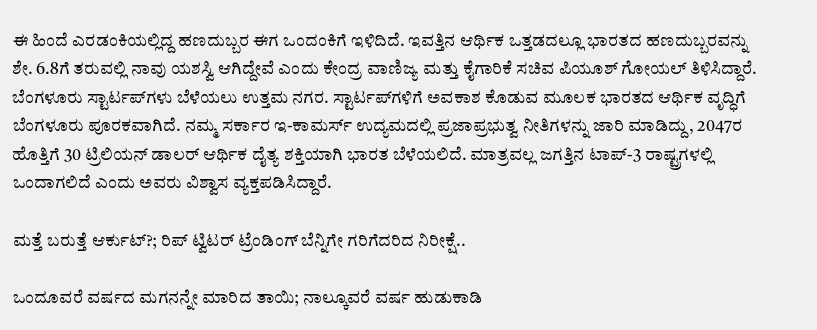ಈ ಹಿಂದೆ ಎರಡಂಕಿಯಲ್ಲಿದ್ದ ಹಣದುಬ್ಬರ ಈಗ ಒಂದಂಕಿಗೆ ಇಳಿದಿದೆ. ಇವತ್ತಿನ‌ ಆರ್ಥಿಕ ಒತ್ತಡದಲ್ಲೂ ಭಾರತದ ಹಣದುಬ್ಬರವನ್ನು ಶೇ. 6.8ಗೆ ತರುವಲ್ಲಿ ನಾವು ಯಶಸ್ವಿ ಆಗಿದ್ದೇವೆ ಎಂದು ಕೇಂದ್ರ ವಾಣಿಜ್ಯ ಮತ್ತು ಕೈಗಾರಿಕೆ ಸಚಿವ ಪಿಯೂಶ್ ಗೋಯಲ್ ತಿಳಿಸಿದ್ದಾರೆ.
ಬೆಂಗಳೂರು ಸ್ಟಾರ್ಟಪ್‌ಗಳು ಬೆಳೆಯಲು ಉತ್ತಮ‌ ನಗರ. ಸ್ಟಾರ್ಟಪ್‌ಗಳಿಗೆ ಅವಕಾಶ ಕೊಡುವ ಮೂಲಕ ಭಾರತದ ಆರ್ಥಿಕ ವೃದ್ಧಿಗೆ ಬೆಂಗಳೂರು ಪೂರಕವಾಗಿದೆ. ನಮ್ಮ ಸರ್ಕಾರ ಇ‌-ಕಾಮರ್ಸ್ ಉದ್ಯಮದಲ್ಲಿ ಪ್ರಜಾಪ್ರಭುತ್ವ ನೀತಿಗಳನ್ನು ಜಾರಿ ಮಾಡಿದ್ದು, 2047ರ ಹೊತ್ತಿಗೆ 30 ಟ್ರಿಲಿಯನ್ ಡಾಲರ್ ಆರ್ಥಿಕ ದೈತ್ಯ ಶಕ್ತಿಯಾಗಿ ಭಾರತ ಬೆಳೆಯಲಿದೆ. ಮಾತ್ರವಲ್ಲ ಜಗತ್ತಿನ ಟಾಪ್-3 ರಾಷ್ಟ್ರಗಳಲ್ಲಿ ಒಂದಾಗಲಿದೆ ಎಂದು ಅವರು ವಿಶ್ವಾಸ ವ್ಯಕ್ತಪಡಿಸಿದ್ದಾರೆ.

ಮತ್ತೆ ಬರುತ್ತೆ ಆರ್ಕುಟ್?; ರಿಪ್ ಟ್ವಿಟರ್ ಟ್ರೆಂಡಿಂಗ್ ಬೆನ್ನಿಗೇ ಗರಿಗೆದರಿದ ನಿರೀಕ್ಷೆ..

ಒಂದೂವರೆ ವರ್ಷದ ಮಗನನ್ನೇ ಮಾರಿದ ತಾಯಿ; ನಾಲ್ಕೂವರೆ ವರ್ಷ ಹುಡುಕಾಡಿ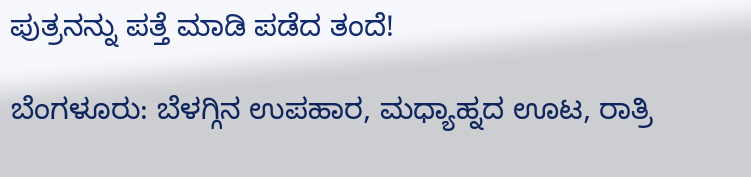ಪುತ್ರನನ್ನು ಪತ್ತೆ ಮಾಡಿ ಪಡೆದ ತಂದೆ!

ಬೆಂಗಳೂರು: ಬೆಳಗ್ಗಿನ ಉಪಹಾರ, ಮಧ್ಯಾಹ್ನದ ಊಟ, ರಾತ್ರಿ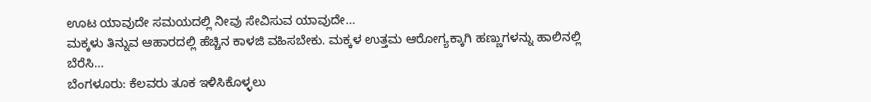ಊಟ ಯಾವುದೇ ಸಮಯದಲ್ಲಿ ನೀವು ಸೇವಿಸುವ ಯಾವುದೇ…
ಮಕ್ಕಳು ತಿನ್ನುವ ಆಹಾರದಲ್ಲಿ ಹೆಚ್ಚಿನ ಕಾಳಜಿ ವಹಿಸಬೇಕು. ಮಕ್ಕಳ ಉತ್ತಮ ಆರೋಗ್ಯಕ್ಕಾಗಿ ಹಣ್ಣುಗಳನ್ನು ಹಾಲಿನಲ್ಲಿ ಬೆರೆಸಿ…
ಬೆಂಗಳೂರು: ಕೆಲವರು ತೂಕ ಇಳಿಸಿಕೊಳ್ಳಲು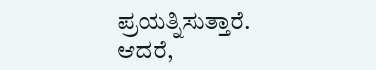ಪ್ರಯತ್ನಿಸುತ್ತಾರೆ. ಆದರೆ,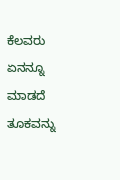ಕೆಲವರು ಏನನ್ನೂ ಮಾಡದೆ ತೂಕವನ್ನು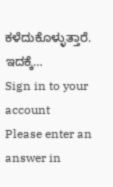ಕಳೆದುಕೊಳ್ಳುತ್ತಾರೆ. ಇದಕ್ಕೆ…
Sign in to your account
Please enter an answer in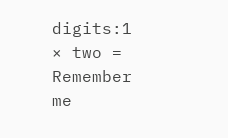digits:1 × two =
Remember me